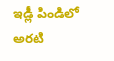ఇడ్లీ పిండిలో అరటి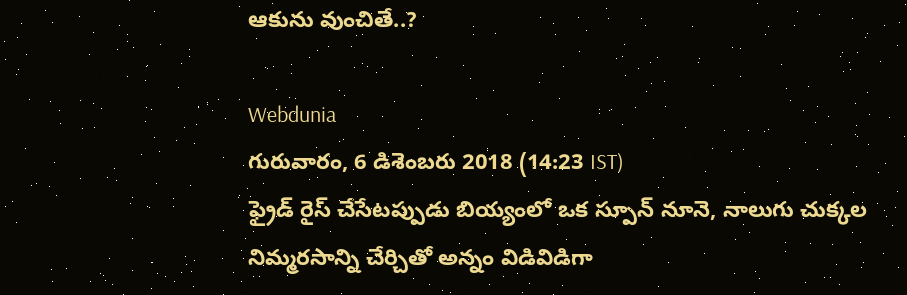ఆకును వుంచితే..?

Webdunia
గురువారం, 6 డిశెంబరు 2018 (14:23 IST)
ఫ్రైడ్ రైస్ చేసేటప్పుడు బియ్యంలో ఒక స్పూన్ నూనె, నాలుగు చుక్కల నిమ్మరసాన్ని చేర్చితో అన్నం విడివిడిగా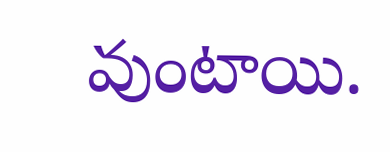వుంటాయి.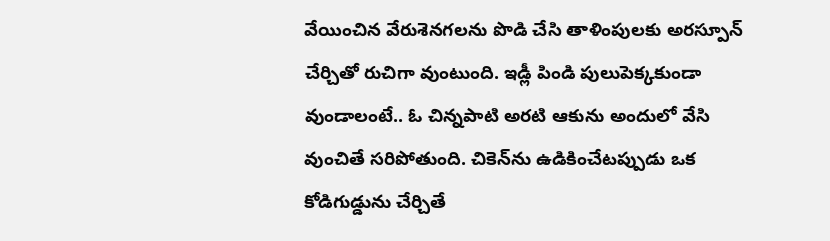వేయించిన వేరుశెనగలను పొడి చేసి తాళింపులకు అరస్పూన్ చేర్చితో రుచిగా వుంటుంది. ఇడ్లీ పిండి పులుపెక్కకుండా వుండాలంటే.. ఓ చిన్నపాటి అరటి ఆకును అందులో వేసి వుంచితే సరిపోతుంది. చికెన్‌ను ఉడికించేటప్పుడు ఒక కోడిగుడ్డును చేర్చితే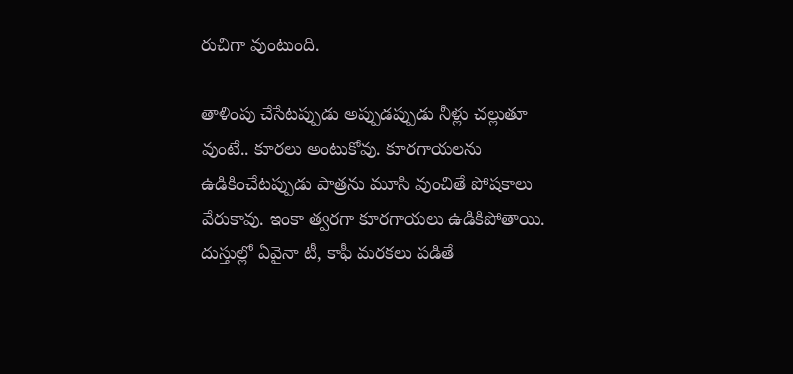రుచిగా వుంటుంది.

తాళింపు చేసేటప్పుడు అప్పుడప్పుడు నీళ్లు చల్లుతూ వుంటే.. కూరలు అంటుకోవు. కూరగాయలను ఉడికించేటప్పుడు పాత్రను మూసి వుంచితే పోషకాలు వేరుకావు. ఇంకా త్వరగా కూరగాయలు ఉడికిపోతాయి. దుస్తుల్లో ఏవైనా టీ, కాఫీ మరకలు పడితే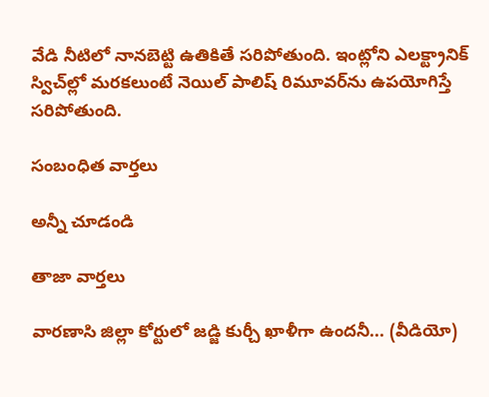వేడి నీటిలో నానబెట్టి ఉతికితే సరిపోతుంది. ఇంట్లోని ఎలక్ట్రానిక్ స్విచ్‌ల్లో మరకలుంటే నెయిల్ పాలిష్ రిమూవర్‌ను ఉపయోగిస్తే సరిపోతుంది.

సంబంధిత వార్తలు

అన్నీ చూడండి

తాజా వార్తలు

వారణాసి జిల్లా కోర్టులో జడ్జి కుర్చీ ఖాళీగా ఉందనీ... (వీడియో)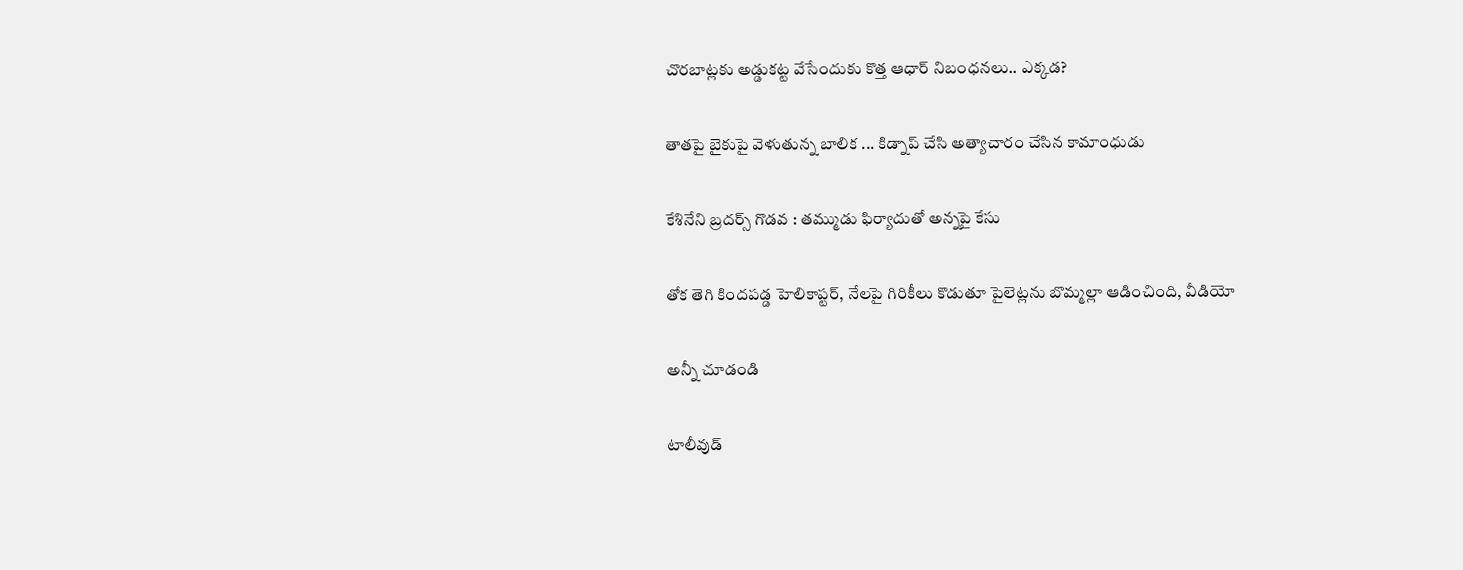చొరబాట్లకు అడ్డుకట్ట వేసేందుకు కొత్త ఆధార్ నిబంధనలు.. ఎక్కడ?

తాతపై బైకుపై వెళుతున్న బాలిక ... కిడ్నాప్ చేసి అత్యాచారం చేసిన కామాంధుడు

కేశినేని బ్రదర్స్ గొడవ : తమ్ముడు ఫిర్యాదుతో అన్నపై కేసు

తోక తెగి కిందపడ్డ హెలికాప్టర్, నేలపై గిరికీలు కొడుతూ పైలెట్లను బొమ్మల్లా ఆడించింది, వీడియో

అన్నీ చూడండి

టాలీవుడ్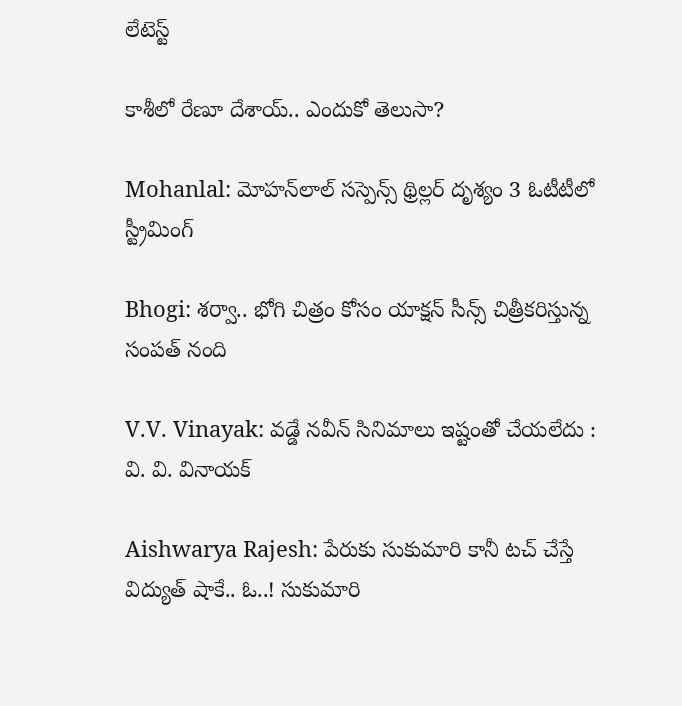లేటెస్ట్

కాశీలో రేణూ దేశాయ్.. ఎందుకో తెలుసా?

Mohanlal: మోహన్‌లాల్ సస్పెన్స్ థ్రిల్లర్ దృశ్యం 3 ఓటీటీలో స్ట్రీమింగ్‌

Bhogi: శర్వా.. భోగి చిత్రం కోసం యాక్షన్ సీన్స్ చిత్రీకరిస్తున్న సంపత్ నంది

V.V. Vinayak: వడ్డే నవీన్‌ సినిమాలు ఇష్టంతో చేయలేదు : వి. వి. వినాయక్

Aishwarya Rajesh: పేరుకు సుకుమారి కానీ టచ్ చేస్తే విద్యుత్ షాకే.. ఓ..! సుకుమారి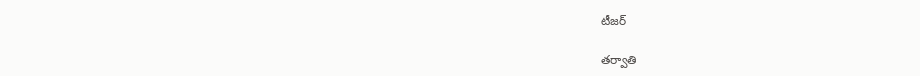టీజర్

తర్వాతి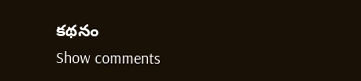కథనం
Show comments